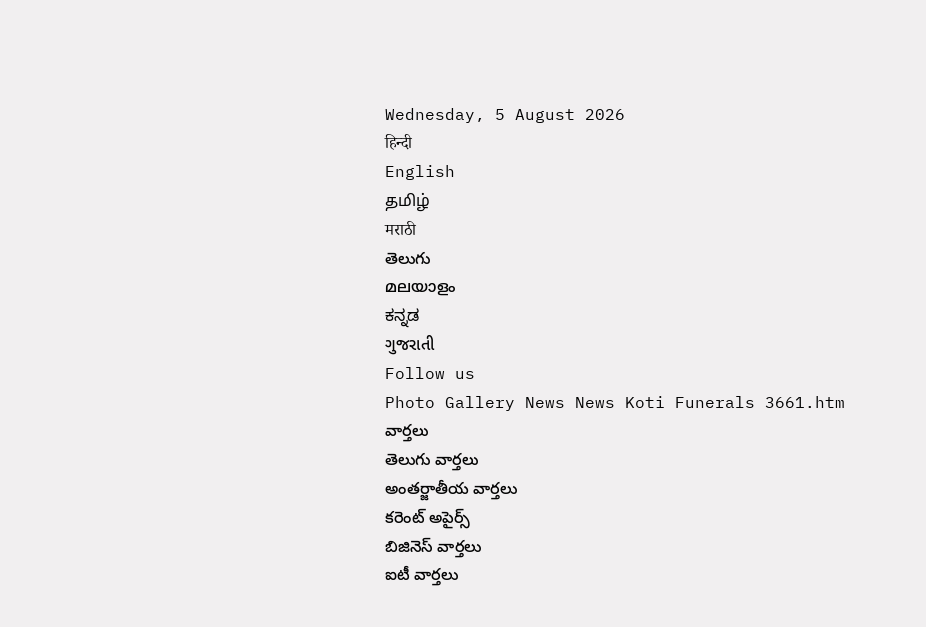Wednesday, 5 August 2026
हिन्दी
English
தமிழ்
मराठी
తెలుగు
മലയാളം
ಕನ್ನಡ
ગુજરાતી
Follow us
Photo Gallery News News Koti Funerals 3661.htm
వార్తలు
తెలుగు వార్తలు
అంతర్జాతీయ వార్తలు
కరెంట్ అపైర్స్
బిజినెస్ వార్తలు
ఐటీ వార్తలు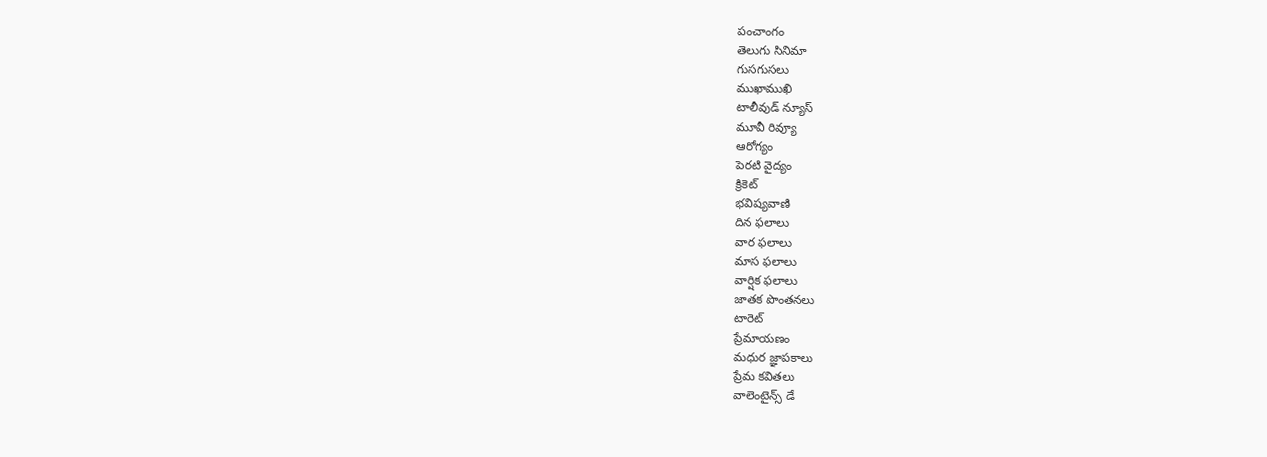పంచాంగం
తెలుగు సినిమా
గుసగుసలు
ముఖాముఖి
టాలీవుడ్ న్యూస్
మూవీ రివ్యూ
ఆరోగ్యం
పెరటి వైద్యం
క్రికెట్
భవిష్యవాణి
దిన ఫలాలు
వార ఫలాలు
మాస ఫలాలు
వార్షిక ఫలాలు
జాతక పొంతనలు
టారెట్
ప్రేమాయణం
మధుర జ్ఞాపకాలు
ప్రేమ కవితలు
వాలెంటైన్స్ డే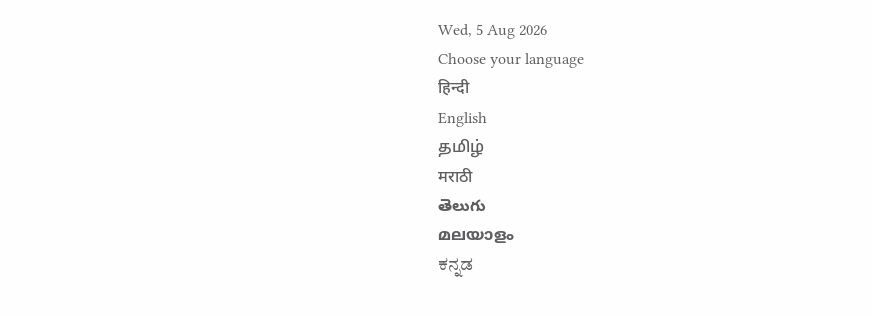Wed, 5 Aug 2026
Choose your language
हिन्दी
English
தமிழ்
मराठी
తెలుగు
മലയാളം
ಕನ್ನಡ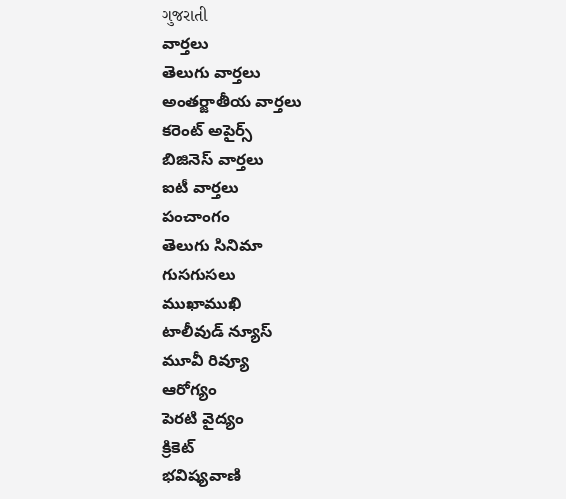ગુજરાતી
వార్తలు
తెలుగు వార్తలు
అంతర్జాతీయ వార్తలు
కరెంట్ అపైర్స్
బిజినెస్ వార్తలు
ఐటీ వార్తలు
పంచాంగం
తెలుగు సినిమా
గుసగుసలు
ముఖాముఖి
టాలీవుడ్ న్యూస్
మూవీ రివ్యూ
ఆరోగ్యం
పెరటి వైద్యం
క్రికెట్
భవిష్యవాణి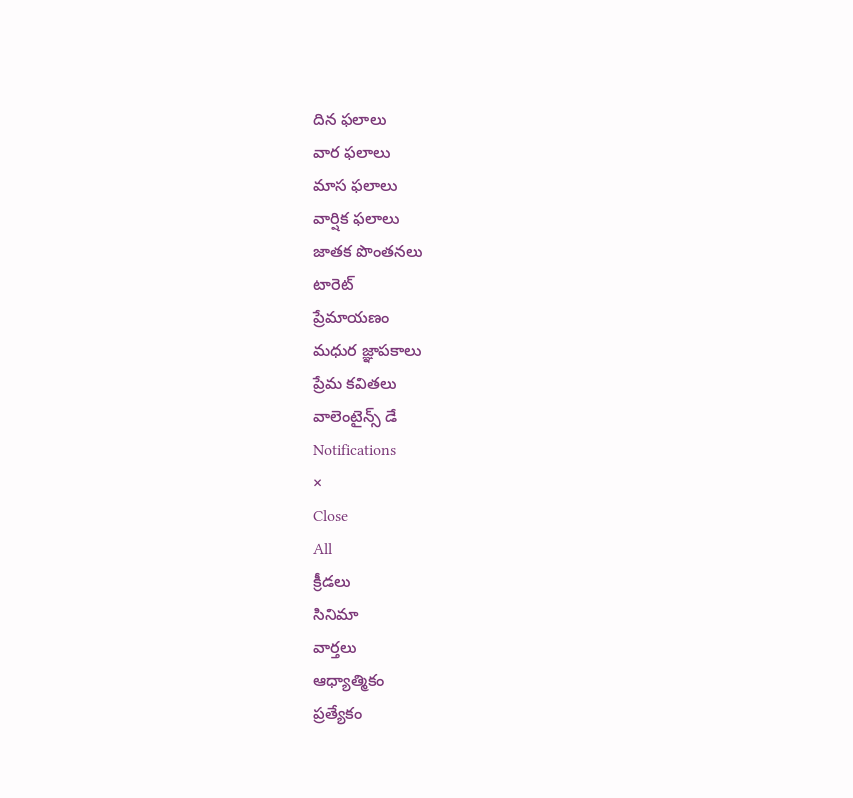దిన ఫలాలు
వార ఫలాలు
మాస ఫలాలు
వార్షిక ఫలాలు
జాతక పొంతనలు
టారెట్
ప్రేమాయణం
మధుర జ్ఞాపకాలు
ప్రేమ కవితలు
వాలెంటైన్స్ డే
Notifications
×
Close
All
క్రీడలు
సినిమా
వార్తలు
ఆధ్యాత్మికం
ప్రత్యేకం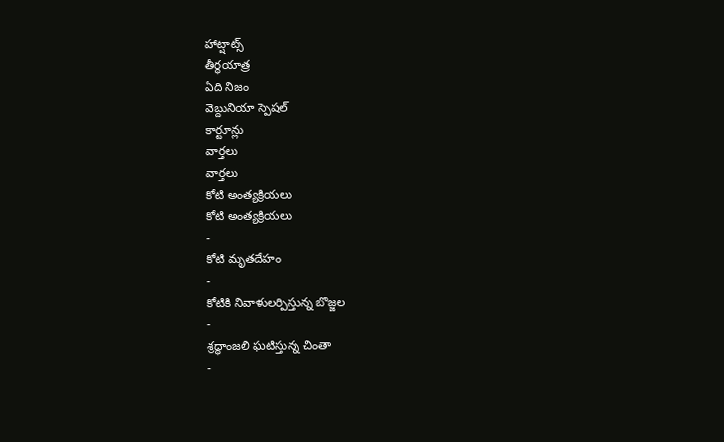హాట్షాట్స్
తీర్థయాత్ర
ఏది నిజం
వెబ్దునియా స్పెషల్
కార్టూన్లు
వార్తలు
వార్తలు
కోటి అంత్యక్రియలు
కోటి అంత్యక్రియలు
-
కోటి మృతదేహం
-
కోటికి నివాళులర్పిస్తున్న బొజ్జల
-
శ్రద్ధాంజలి ఘటిస్తున్న చింతా
-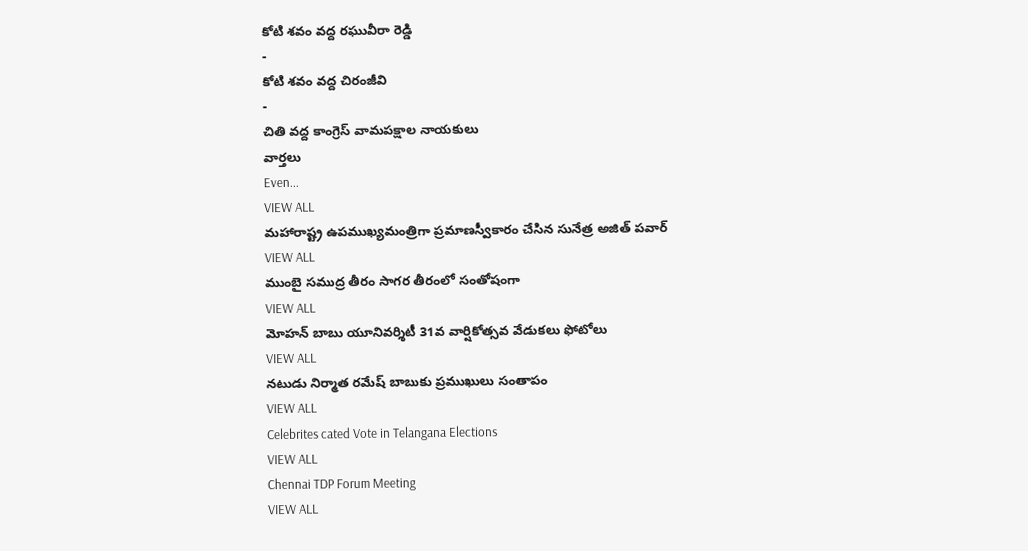కోటి శవం వద్ద రఘువీరా రెడ్డి
-
కోటి శవం వద్ద చిరంజీవి
-
చితి వద్ద కాంగ్రెస్ వామపక్షాల నాయకులు
వార్తలు
Even...
VIEW ALL
మహారాష్ట్ర ఉపముఖ్యమంత్రిగా ప్రమాణస్వీకారం చేసిన సునేత్ర అజిత్ పవార్
VIEW ALL
ముంబై సముద్ర తీరం సాగర తీరంలో సంతోషంగా
VIEW ALL
మోహన్ బాబు యూనివర్శిటీ 31వ వార్షికోత్సవ వేడుకలు ఫోటోలు
VIEW ALL
నటుడు నిర్మాత రమేష్ బాబుకు ప్రముఖులు సంతాపం
VIEW ALL
Celebrites cated Vote in Telangana Elections
VIEW ALL
Chennai TDP Forum Meeting
VIEW ALL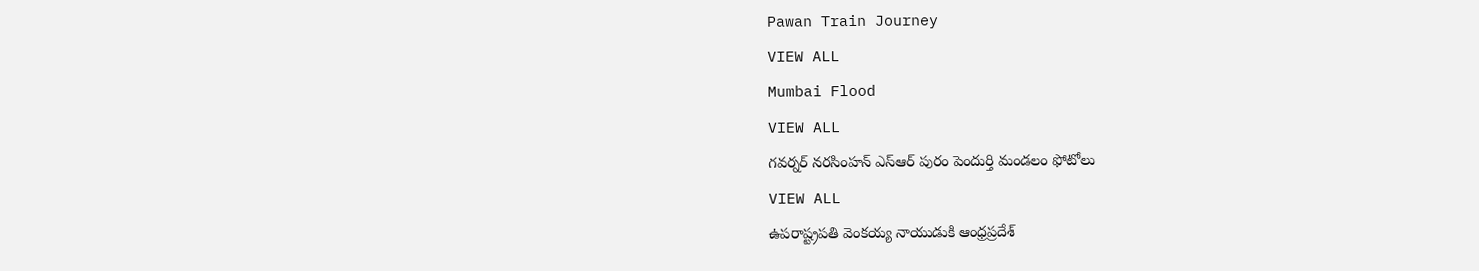Pawan Train Journey
VIEW ALL
Mumbai Flood
VIEW ALL
గవర్నర్ నరసింహన్ ఎస్ఆర్ పురం పెందుర్తి మండలం ఫోటోలు
VIEW ALL
ఉపరాష్ట్రపతి వెంకయ్య నాయుడుకి ఆంధ్రప్రదేశ్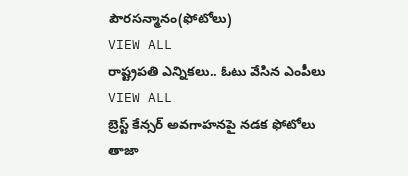పౌరసన్మానం(ఫోటోలు)
VIEW ALL
రాష్ట్రపతి ఎన్నికలు.. ఓటు వేసిన ఎంపీలు
VIEW ALL
బ్రెస్ట్ కేన్సర్ అవగాహనపై నడక ఫోటోలు
తాజా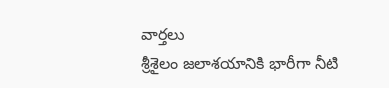వార్తలు
శ్రీశైలం జలాశయానికి భారీగా నీటి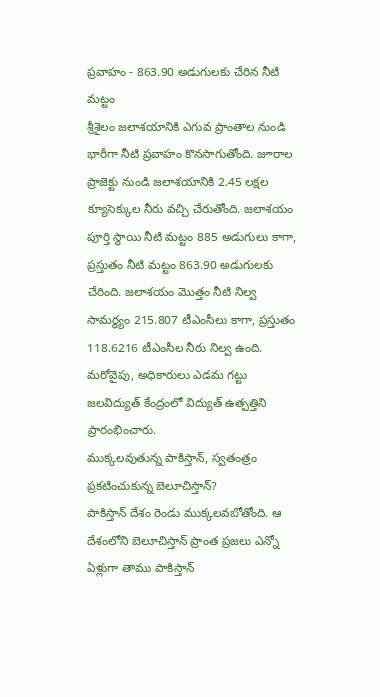ప్రవాహం - 863.90 అడుగులకు చేరిన నీటి మట్టం
శ్రీశైలం జలాశయానికి ఎగువ ప్రాంతాల నుండి భారీగా నీటి ప్రవాహం కొనసాగుతోంది. జూరాల ప్రాజెక్టు నుండి జలాశయానికి 2.45 లక్షల క్యూసెక్కుల నీరు వచ్చి చేరుతోంది. జలాశయం పూర్తి స్థాయి నీటి మట్టం 885 అడుగులు కాగా, ప్రస్తుతం నీటి మట్టం 863.90 అడుగులకు చేరింది. జలాశయం మొత్తం నీటి నిల్వ సామర్థ్యం 215.807 టీఎంసీలు కాగా, ప్రస్తుతం 118.6216 టీఎంసీల నీరు నిల్వ ఉంది. మరోవైపు, అధికారులు ఎడమ గట్టు జలవిద్యుత్ కేంద్రంలో విద్యుత్ ఉత్పత్తిని ప్రారంభించారు.
ముక్కలవుతున్న పాకిస్తాన్, స్వతంత్రం ప్రకటించుకున్న బెలూచిస్తాన్?
పాకిస్తాన్ దేశం రెండు ముక్కలవబోతోంది. ఆ దేశంలోని బెలూచిస్తాన్ ప్రాంత ప్రజలు ఎన్నో ఏళ్లుగా తాము పాకిస్తాన్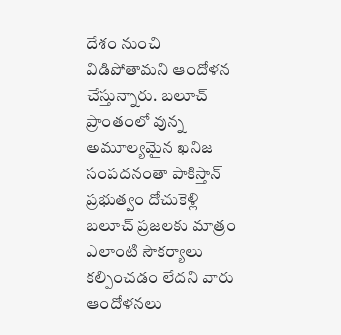దేశం నుంచి విడిపోతామని ఆందోళన చేస్తున్నారు. బలూచ్ ప్రాంతంలో వున్న అమూల్యమైన ఖనిజ సంపదనంతా పాకిస్తాన్ ప్రభుత్వం దోచుకెళ్లి బలూచ్ ప్రజలకు మాత్రం ఎలాంటి సౌకర్యాలు కల్పించడం లేదని వారు ఆందోళనలు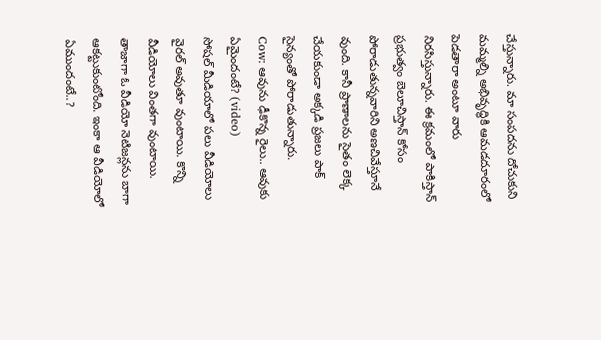చేస్తున్నారు. మా సంపదను దోచుకుని మమ్మల్ని అభివృద్ధికి ఆమడదూరంలో పెడతారా అంటూ వారు నిరసిస్తున్నారు. ఈ క్రమంలో పాకిస్తాన్ ప్రభుత్వం బెలూచిస్తాన్ కోసం పోరాడుతున్నవారిని అణచివేస్తూనే వుంది. కానీ ప్రాణాలను సైతం లెక్క చేయకుండా అక్కడి ప్రజలు పాక్ సైన్యంతో పోరాడుతున్నారు.
Cow: ఆవును ఢీకొన్న రైలు.. ఆవుకు ఏమైందంటే? (video)
సోషల్ మీడియాలో పలు వీడియోలు వైరల్ అవుతూ వుంటాయి. కొన్ని వీడియోలు వింతగా వుంటాయి. తాజాగా ఓ వీడియో నెటిజన్లను బాగా ఆకట్టుకుంటోంది. ఇంకా ఆ వీడియోలో ఏముందంటే..?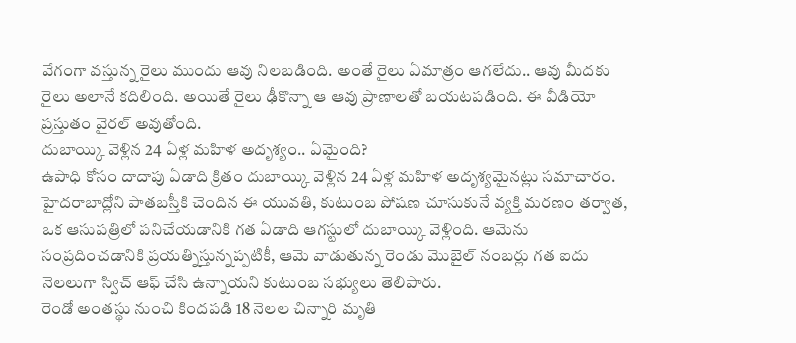వేగంగా వస్తున్న రైలు ముందు ఆవు నిలబడింది. అంతే రైలు ఏమాత్రం ఆగలేదు.. ఆవు మీదకు రైలు అలానే కదిలింది. అయితే రైలు ఢీకొన్నా ఆ ఆవు ప్రాణాలతో బయటపడింది. ఈ వీడియో ప్రస్తుతం వైరల్ అవుతోంది.
దుబాయ్కి వెళ్లిన 24 ఏళ్ల మహిళ అదృశ్యం.. ఏమైంది?
ఉపాధి కోసం దాదాపు ఏడాది క్రితం దుబాయ్కి వెళ్లిన 24 ఏళ్ల మహిళ అదృశ్యమైనట్లు సమాచారం. హైదరాబాద్లోని పాతబస్తీకి చెందిన ఈ యువతి, కుటుంబ పోషణ చూసుకునే వ్యక్తి మరణం తర్వాత, ఒక ఆసుపత్రిలో పనిచేయడానికి గత ఏడాది ఆగస్టులో దుబాయ్కి వెళ్లింది. ఆమెను సంప్రదించడానికి ప్రయత్నిస్తున్నప్పటికీ, ఆమె వాడుతున్న రెండు మొబైల్ నంబర్లు గత ఐదు నెలలుగా స్విచ్ ఆఫ్ చేసి ఉన్నాయని కుటుంబ సభ్యులు తెలిపారు.
రెండో అంతస్థు నుంచి కిందపడి 18 నెలల చిన్నారి మృతి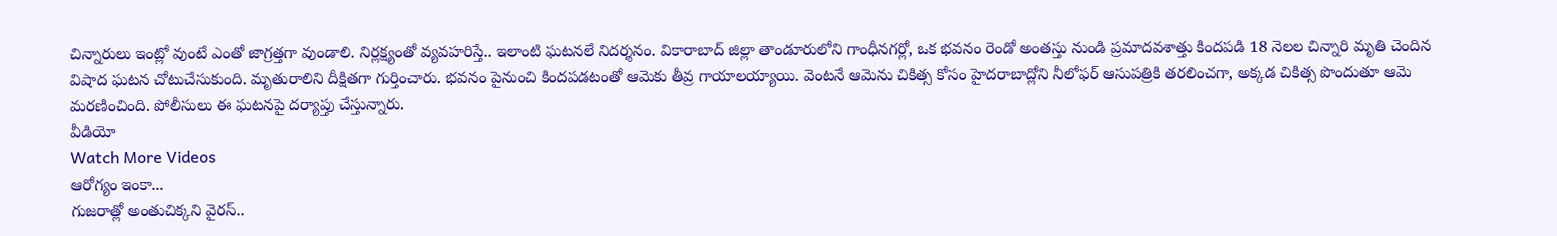చిన్నారులు ఇంట్లో వుంటే ఎంతో జాగ్రత్తగా వుండాలి. నిర్లక్ష్యంతో వ్యవహరిస్తే.. ఇలాంటి ఘటనలే నిదర్శనం. వికారాబాద్ జిల్లా తాండూరులోని గాంధీనగర్లో, ఒక భవనం రెండో అంతస్తు నుండి ప్రమాదవశాత్తు కిందపడి 18 నెలల చిన్నారి మృతి చెందిన విషాద ఘటన చోటుచేసుకుంది. మృతురాలిని దీక్షితగా గుర్తించారు. భవనం పైనుంచి కిందపడటంతో ఆమెకు తీవ్ర గాయాలయ్యాయి. వెంటనే ఆమెను చికిత్స కోసం హైదరాబాద్లోని నీలోఫర్ ఆసుపత్రికి తరలించగా, అక్కడ చికిత్స పొందుతూ ఆమె మరణించింది. పోలీసులు ఈ ఘటనపై దర్యాప్తు చేస్తున్నారు.
వీడియో
Watch More Videos
ఆరోగ్యం ఇంకా...
గుజరాత్లో అంతుచిక్కని వైరస్..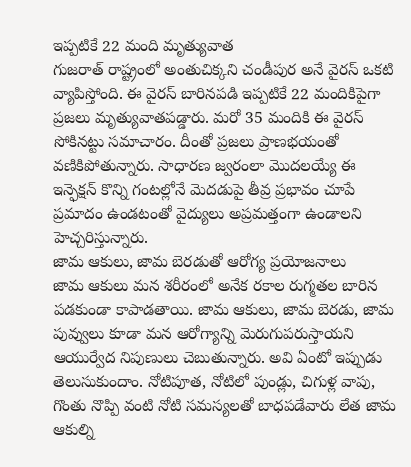ఇప్పటికే 22 మంది మృత్యువాత
గుజరాత్ రాష్ట్రంలో అంతుచిక్కని చండీపుర అనే వైరస్ ఒకటి వ్యాపిస్తోంది. ఈ వైరస్ బారినపడి ఇప్పటికే 22 మందికిపైగా ప్రజలు మృత్యువాతపడ్డారు. మరో 35 మందికి ఈ వైరస్ సోకినట్టు సమాచారం. దీంతో ప్రజలు ప్రాణభయంతో వణికిపోతున్నారు. సాధారణ జ్వరంలా మొదలయ్యే ఈ ఇన్ఫెక్షన్ కొన్ని గంటల్లోనే మెదడుపై తీవ్ర ప్రభావం చూపే ప్రమాదం ఉండటంతో వైద్యులు అప్రమత్తంగా ఉండాలని హెచ్చరిస్తున్నారు.
జామ ఆకులు, జామ బెరడుతో ఆరోగ్య ప్రయోజనాలు
జామ ఆకులు మన శరీరంలో అనేక రకాల రుగ్మతల బారిన పడకుండా కాపాడతాయి. జామ ఆకులు, జామ బెరడు, జామ పువ్వులు కూడా మన ఆరోగ్యాన్ని మెరుగుపరుస్తాయని ఆయుర్వేద నిపుణులు చెబుతున్నారు. అవి ఏంటో ఇప్పుడు తెలుసుకుందాం. నోటిపూత, నోటిలో పుండ్లు, చిగుళ్ల వాపు, గొంతు నొప్పి వంటి నోటి సమస్యలతో బాధపడేవారు లేత జామ ఆకుల్ని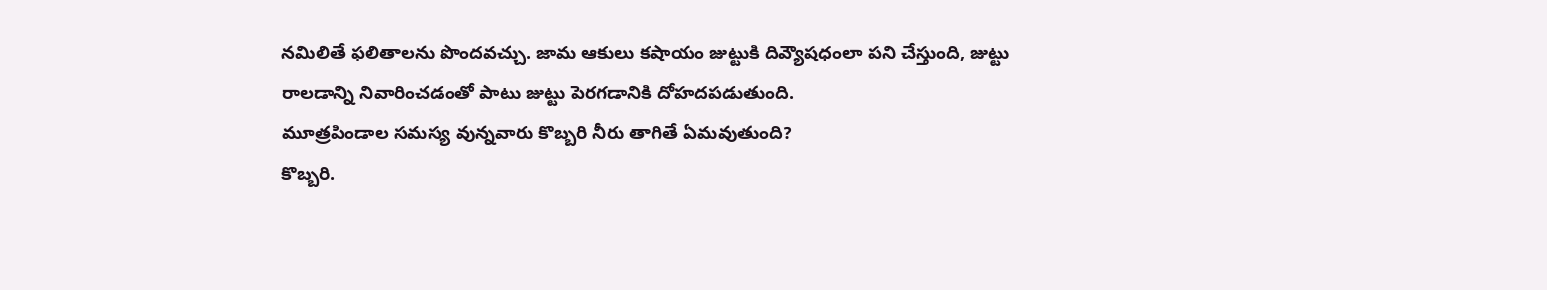నమిలితే ఫలితాలను పొందవచ్చు. జామ ఆకులు కషాయం జుట్టుకి దివ్యౌషధంలా పని చేస్తుంది, జుట్టు రాలడాన్ని నివారించడంతో పాటు జుట్టు పెరగడానికి దోహదపడుతుంది.
మూత్రపిండాల సమస్య వున్నవారు కొబ్బరి నీరు తాగితే ఏమవుతుంది?
కొబ్బరి.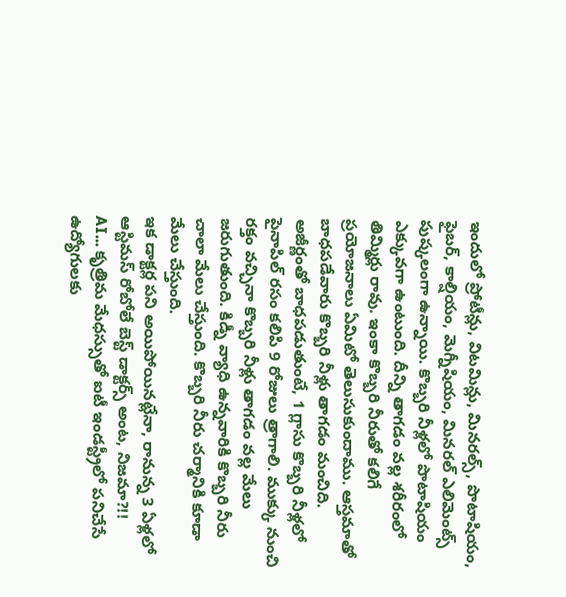ఇందులో ప్రోటీన్లు, విటమిన్లు, మినరల్స్, పొటాషియం, ఫైబర్, కాల్షియం, మెగ్నీషియం, మినరల్ ఎలిమెంట్స్ పుష్కలంగా ఉన్నాయి. కొబ్బరి నీళ్లలో పొటాషియం ఎక్కువగా ఉంటుంది. దీన్ని తాగడం వల్ల శరీరంలో తిమ్మిర్లు రావు. ఇంకా కొబ్బరి నీరుతో కలిగే ప్రయోజనాలు ఏమిటో తెలుసుకుందాము. ఆస్తమాతో బాధపడేవారు కొబ్బరి నీళ్లు తాగడం మంచిది. అజీర్ణంతో బాధపడుతుంటే, 1 గ్లాసు కొబ్బరి నీళ్లలో పైనాపిల్ రసం కలిపి 9 రోజులు త్రాగాలి. ముక్కు నుంచి రక్తం వచ్చినా కొబ్బరి నీళ్లు తాగడం వల్ల మేలు జరుగుతుంది. కిడ్నీ వ్యాధి ఉన్నవారికి కొబ్బరి నీరు చాలా మేలు చేస్తుంది. కొబ్బరి నీరు చర్మానికి కూడా మేలు చేస్తుంది.
ఇక డాక్టర్ల పని అయిపోయినట్లేనా, రానున్న 3 ఏళ్లలో ఆస్టిమస్ రోబోలే బెస్ట్ డాక్టర్స్ అంట, నిజమా?!!
AI... కృత్రిమ మేధస్సుతో ఐటీ ఇండస్ట్రీలో పనిచేసే ఉద్యోగులకు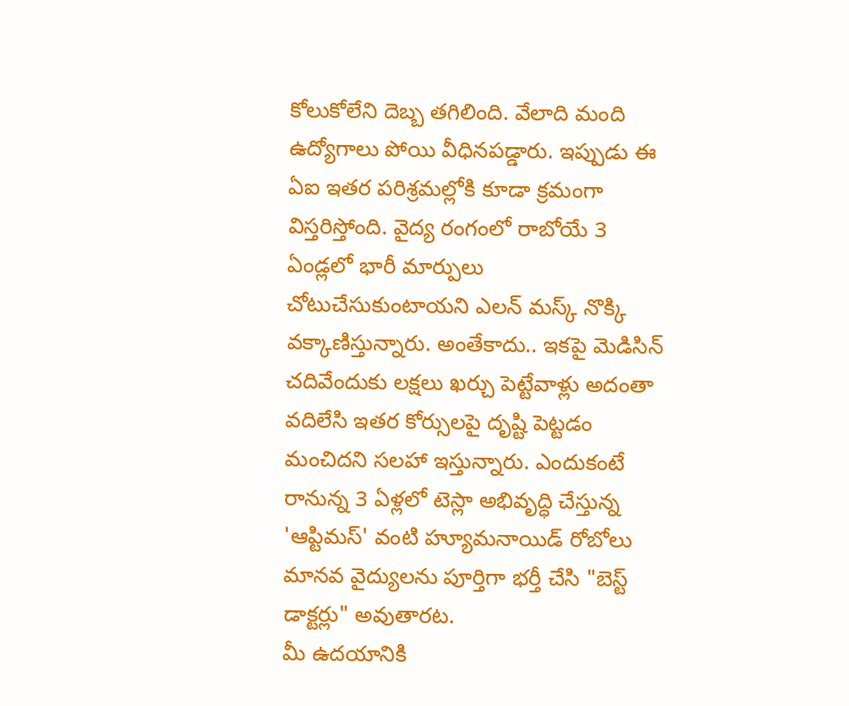కోలుకోలేని దెబ్బ తగిలింది. వేలాది మంది ఉద్యోగాలు పోయి వీధినపడ్డారు. ఇప్పుడు ఈ ఏఐ ఇతర పరిశ్రమల్లోకి కూడా క్రమంగా విస్తరిస్తోంది. వైద్య రంగంలో రాబోయే 3 ఏండ్లలో భారీ మార్పులు చోటుచేసుకుంటాయని ఎలన్ మస్క్ నొక్కి వక్కాణిస్తున్నారు. అంతేకాదు.. ఇకపై మెడిసిన్ చదివేందుకు లక్షలు ఖర్చు పెట్టేవాళ్లు అదంతా వదిలేసి ఇతర కోర్సులపై దృష్టి పెట్టడం మంచిదని సలహా ఇస్తున్నారు. ఎందుకంటే రానున్న 3 ఏళ్లలో టెస్లా అభివృద్ధి చేస్తున్న 'ఆప్టిమస్' వంటి హ్యూమనాయిడ్ రోబోలు మానవ వైద్యులను పూర్తిగా భర్తీ చేసి "బెస్ట్ డాక్టర్లు" అవుతారట.
మీ ఉదయానికి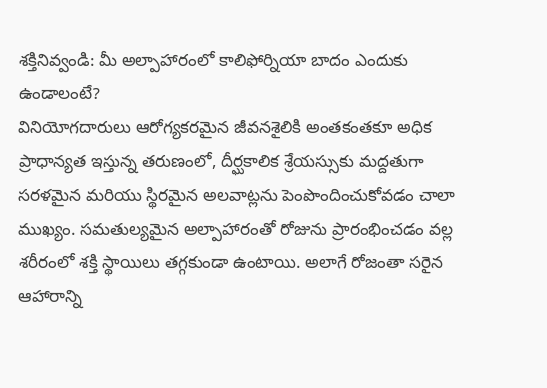శక్తినివ్వండి: మీ అల్పాహారంలో కాలిఫోర్నియా బాదం ఎందుకు ఉండాలంటే?
వినియోగదారులు ఆరోగ్యకరమైన జీవనశైలికి అంతకంతకూ అధిక ప్రాధాన్యత ఇస్తున్న తరుణంలో, దీర్ఘకాలిక శ్రేయస్సుకు మద్దతుగా సరళమైన మరియు స్థిరమైన అలవాట్లను పెంపొందించుకోవడం చాలా ముఖ్యం. సమతుల్యమైన అల్పాహారంతో రోజును ప్రారంభించడం వల్ల శరీరంలో శక్తి స్థాయిలు తగ్గకుండా ఉంటాయి. అలాగే రోజంతా సరైన ఆహారాన్ని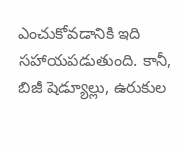ఎంచుకోవడానికి ఇది సహాయపడుతుంది. కానీ, బిజీ షెడ్యూల్లు, ఉరుకుల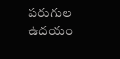పరుగుల ఉదయం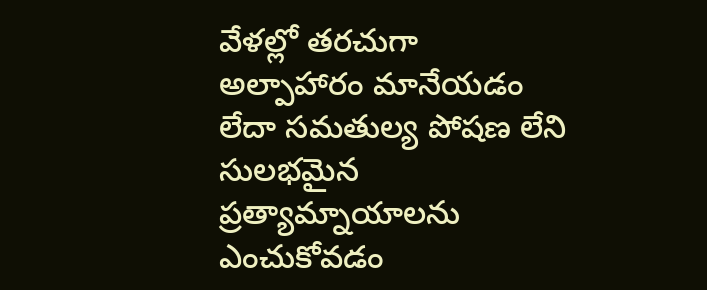వేళల్లో తరచుగా అల్పాహారం మానేయడం లేదా సమతుల్య పోషణ లేని సులభమైన ప్రత్యామ్నాయాలను ఎంచుకోవడం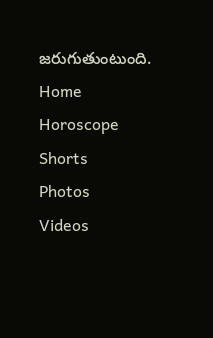జరుగుతుంటుంది.
Home
Horoscope
Shorts
Photos
Videos